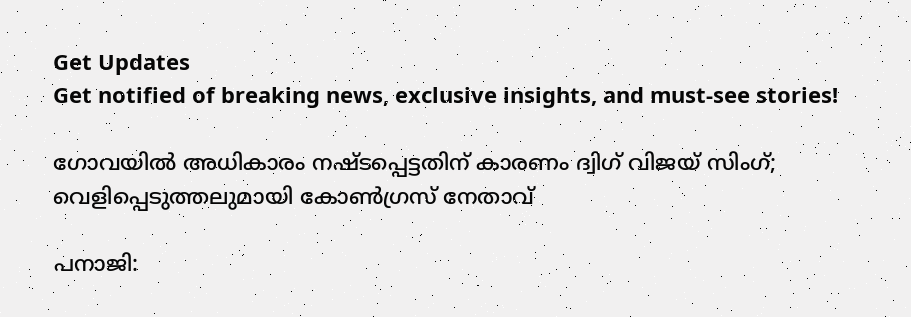Get Updates
Get notified of breaking news, exclusive insights, and must-see stories!

ഗോവയിൽ അധികാരം നഷ്ടപ്പെട്ടതിന് കാരണം ദ്വിഗ് വിജയ് സിംഗ്; വെളിപ്പെടുത്തലുമായി കോൺഗ്രസ് നേതാവ്

പനാജി: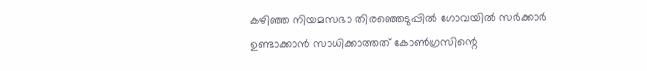കഴിഞ്ഞ നിയമസഭാ തിരഞ്ഞെടുപ്പിൽ ഗോവയിൽ സർക്കാർ ഉണ്ടാക്കാൻ സാധിക്കാത്തത് കോൺഗ്രസിന്റെ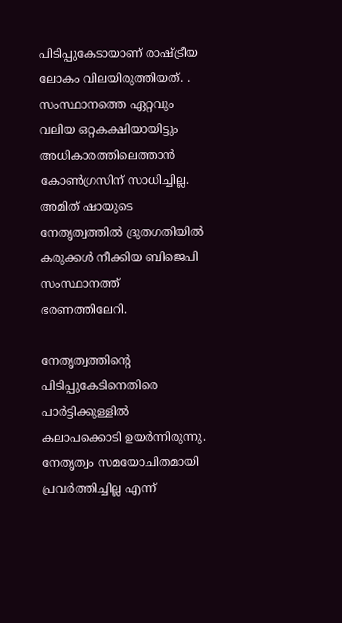പിടിപ്പുകേടായാണ് രാഷ്ട്രീയ ലോകം വിലയിരുത്തിയത്. . സംസ്ഥാനത്തെ ഏറ്റവും വലിയ ഒറ്റകക്ഷിയായിട്ടും അധികാരത്തിലെത്താൻ കോൺഗ്രസിന് സാധിച്ചില്ല. അമിത് ഷായുടെ നേതൃത്വത്തിൽ ദ്രുതഗതിയിൽ കരുക്കൾ നീക്കിയ ബിജെപി സംസ്ഥാനത്ത് ഭരണത്തിലേറി.

നേതൃത്വത്തിന്റെ പിടിപ്പുകേടിനെതിരെ പാർട്ടിക്കുള്ളിൽ കലാപക്കൊടി ഉയർന്നിരുന്നു. നേതൃത്വം സമയോചിതമായി പ്രവർത്തിച്ചില്ല എന്ന്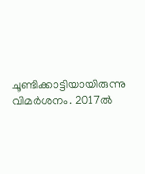ചൂണ്ടിക്കാട്ടിയായിരുന്നു വിമർശനം. 2017ൽ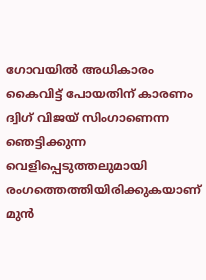ഗോവയിൽ അധികാരം കൈവിട്ട് പോയതിന് കാരണം ദ്വിഗ് വിജയ് സിംഗാണെന്ന ഞെട്ടിക്കുന്ന വെളിപ്പെടുത്തലുമായി രംഗത്തെത്തിയിരിക്കുകയാണ് മുൻ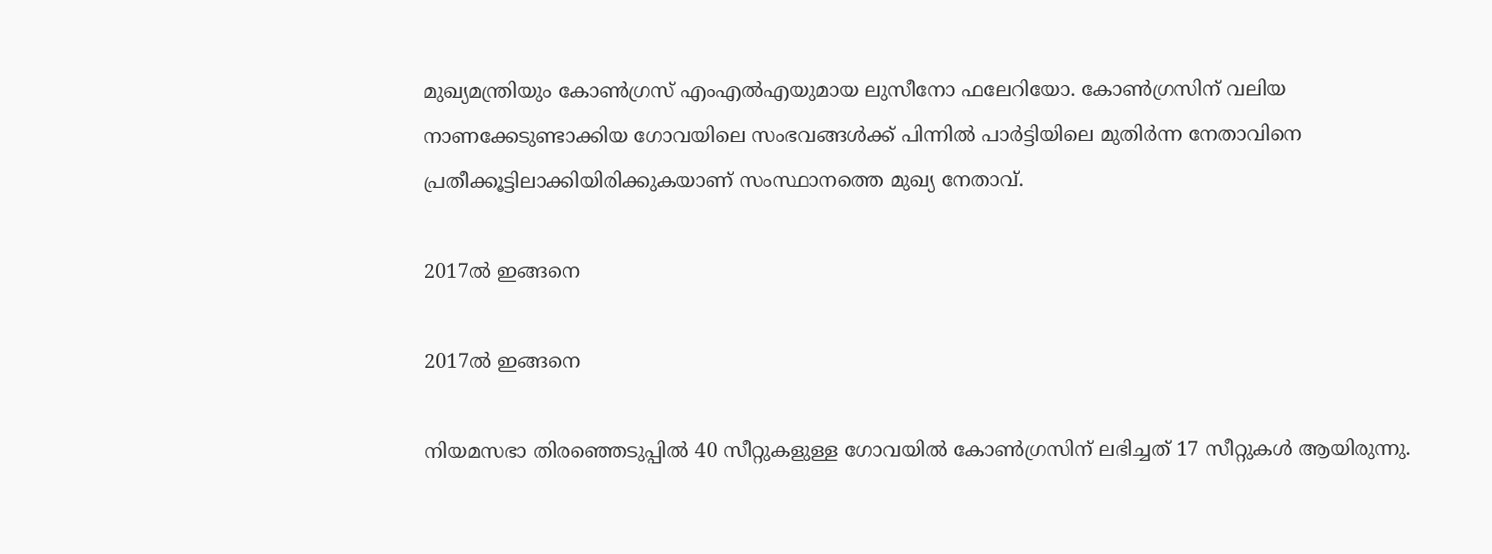മുഖ്യമന്ത്രിയും കോൺഗ്രസ് എംഎൽഎയുമായ ലുസീനോ ഫലേറിയോ. കോൺഗ്രസിന് വലിയ നാണക്കേടുണ്ടാക്കിയ ഗോവയിലെ സംഭവങ്ങൾക്ക് പിന്നിൽ പാർട്ടിയിലെ മുതിർന്ന നേതാവിനെ പ്രതീക്കൂട്ടിലാക്കിയിരിക്കുകയാണ് സംസ്ഥാനത്തെ മുഖ്യ നേതാവ്.

2017ൽ ഇങ്ങനെ

2017ൽ ഇങ്ങനെ

നിയമസഭാ തിരഞ്ഞെടുപ്പിൽ‌ 40 സീറ്റുകളുള്ള ഗോവയിൽ കോൺഗ്രസിന് ലഭിച്ചത് 17 സീറ്റുകൾ ആയിരുന്നു.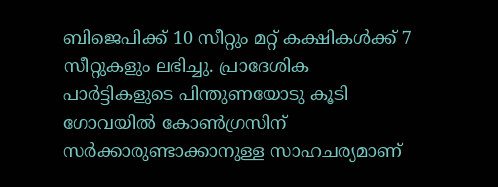ബിജെപിക്ക് 10 സീറ്റും മറ്റ് കക്ഷികൾക്ക് 7 സീറ്റുകളും ലഭിച്ചു. പ്രാദേശിക പാർട്ടികളുടെ പിന്തുണയോടു കൂടി ഗോവയിൽ കോൺഗ്രസിന് സർക്കാരുണ്ടാക്കാനുള്ള സാഹചര്യമാണ്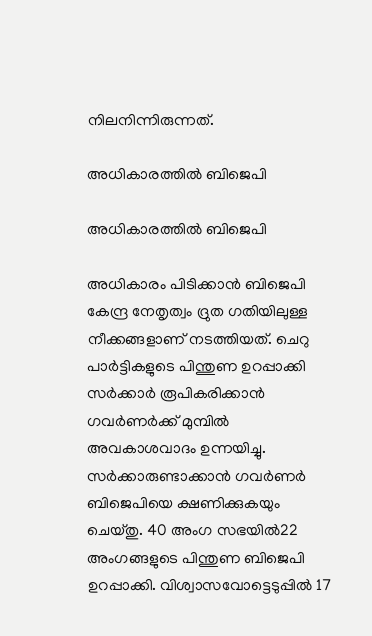നിലനിന്നിരുന്നത്.

അധികാരത്തിൽ ബിജെപി

അധികാരത്തിൽ ബിജെപി

അധികാരം പിടിക്കാൻ ബിജെപി കേന്ദ്ര നേതൃത്വം ദ്രുത ഗതിയിലുള്ള നീക്കങ്ങളാണ് നടത്തിയത്. ചെറു പാർട്ടികളുടെ പിന്തുണ ഉറപ്പാക്കി സർക്കാർ രൂപികരിക്കാൻ ഗവർണർക്ക് മുമ്പിൽ അവകാശവാദം ഉന്നയിച്ചു. സർക്കാരുണ്ടാക്കാൻ ഗവർണർ ബിജെപിയെ ക്ഷണിക്കുകയും ചെയ്തു. 40 അംഗ സഭയിൽ22 അംഗങ്ങളുടെ പിന്തുണ ബിജെപി ഉറപ്പാക്കി. വിശ്വാസവോട്ടെടുപ്പിൽ 17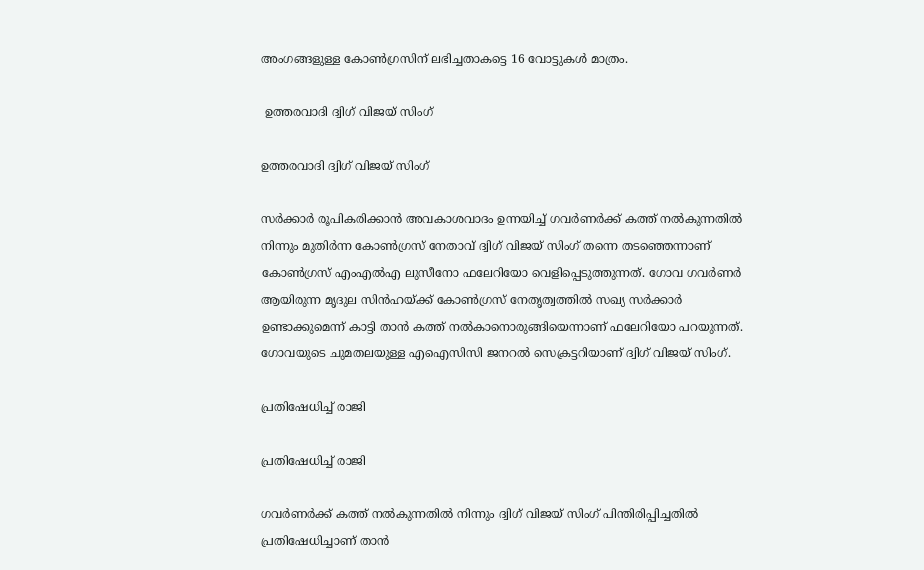അംഗങ്ങളുള്ള കോൺഗ്രസിന് ലഭിച്ചതാകട്ടെ 16 വോട്ടുകൾ മാത്രം.

 ഉത്തരവാദി ദ്വിഗ് വിജയ് സിംഗ്

ഉത്തരവാദി ദ്വിഗ് വിജയ് സിംഗ്

സർക്കാർ രൂപികരിക്കാൻ അവകാശവാദം ഉന്നയിച്ച് ഗവർണർക്ക് കത്ത് നൽകുന്നതിൽ നിന്നും മുതിർന്ന കോൺഗ്രസ് നേതാവ് ദ്വിഗ് വിജയ് സിംഗ് തന്നെ തടഞ്ഞെന്നാണ് കോൺഗ്രസ് എംഎൽഎ ലുസീനോ ഫലേറിയോ വെളിപ്പെടുത്തുന്നത്. ഗോവ ഗവർണർ ആയിരുന്ന മൃദുല സിൻഹയ്ക്ക് കോൺഗ്രസ് നേതൃത്വത്തിൽ സഖ്യ സർക്കാർ ഉണ്ടാക്കുമെന്ന് കാട്ടി താൻ കത്ത് നൽകാനൊരുങ്ങിയെന്നാണ് ഫലേറിയോ പറയുന്നത്. ഗോവയുടെ ചുമതലയുള്ള എഐസിസി ജനറൽ സെക്രട്ടറിയാണ് ദ്വിഗ് വിജയ് സിംഗ്.

പ്രതിഷേധിച്ച് രാജി

പ്രതിഷേധിച്ച് രാജി

ഗവർണർക്ക് കത്ത് നൽകുന്നതിൽ നിന്നും ദ്വിഗ് വിജയ് സിംഗ് പിന്തിരിപ്പിച്ചതിൽ പ്രതിഷേധിച്ചാണ് താൻ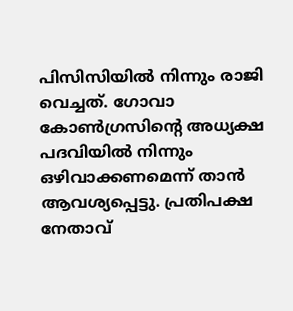പിസിസിയിൽ നിന്നും രാജി വെച്ചത്. ഗോവാ കോൺഗ്രസിന്റെ അധ്യക്ഷ പദവിയിൽ നിന്നും ഒഴിവാക്കണമെന്ന് താൻ ആവശ്യപ്പെട്ടു. പ്രതിപക്ഷ നേതാവ്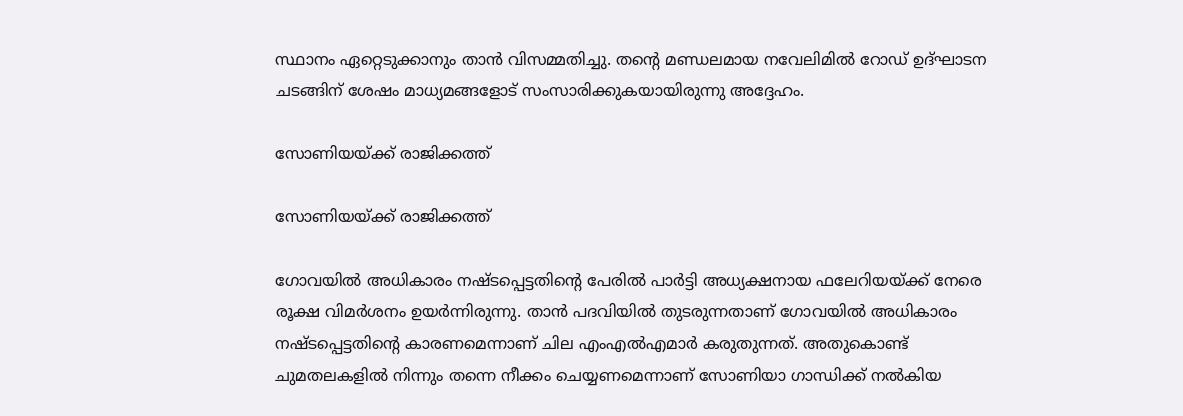സ്ഥാനം ഏറ്റെടുക്കാനും താൻ വിസമ്മതിച്ചു. തന്റെ മണ്ഡലമായ നവേലിമിൽ റോഡ് ഉദ്ഘാടന ചടങ്ങിന് ശേഷം മാധ്യമങ്ങളോട് സംസാരിക്കുകയായിരുന്നു അദ്ദേഹം.

സോണിയയ്ക്ക് രാജിക്കത്ത്

സോണിയയ്ക്ക് രാജിക്കത്ത്

ഗോവയിൽ അധികാരം നഷ്ടപ്പെട്ടതിന്റെ പേരിൽ പാർട്ടി അധ്യക്ഷനായ ഫലേറിയയ്ക്ക് നേരെ രൂക്ഷ വിമർശനം ഉയർന്നിരുന്നു. താൻ പദവിയിൽ തുടരുന്നതാണ് ഗോവയിൽ അധികാരം നഷ്ടപ്പെട്ടതിന്റെ കാരണമെന്നാണ് ചില എംഎൽഎമാർ കരുതുന്നത്. അതുകൊണ്ട് ചുമതലകളിൽ നിന്നും തന്നെ നീക്കം ചെയ്യണമെന്നാണ് സോണിയാ ഗാന്ധിക്ക് നൽകിയ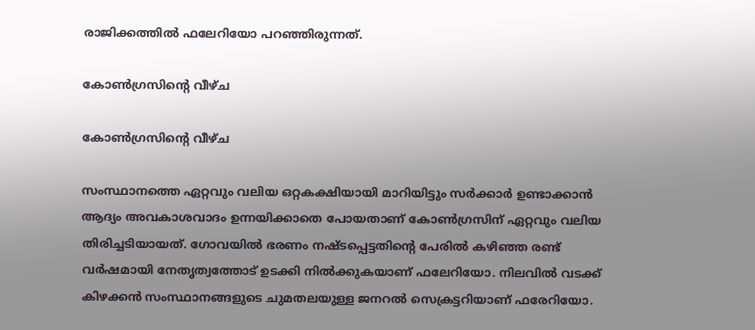രാജിക്കത്തിൽ ഫലേറിയോ പറഞ്ഞിരുന്നത്.

കോൺഗ്രസിന്റെ വീഴ്ച

കോൺഗ്രസിന്റെ വീഴ്ച

സംസ്ഥാനത്തെ ഏറ്റവും വലിയ ഒറ്റകക്ഷിയായി മാറിയിട്ടും സർക്കാർ ഉണ്ടാക്കാൻ ആദ്യം അവകാശവാദം ഉന്നയിക്കാതെ പോയതാണ് കോൺഗ്രസിന് ഏറ്റവും വലിയ തിരിച്ചടിയായത്. ഗോവയിൽ ഭരണം നഷ്ടപ്പെട്ടതിന്റെ പേരിൽ കഴിഞ്ഞ രണ്ട് വർഷമായി നേതൃത്വത്തോട് ഉടക്കി നിൽക്കുകയാണ് ഫലേറിയോ. നിലവിൽ വടക്ക് കിഴക്കൻ സംസ്ഥാനങ്ങളുടെ ചുമതലയുള്ള ജനറൽ സെക്രട്ടറിയാണ് ഫരേറിയോ.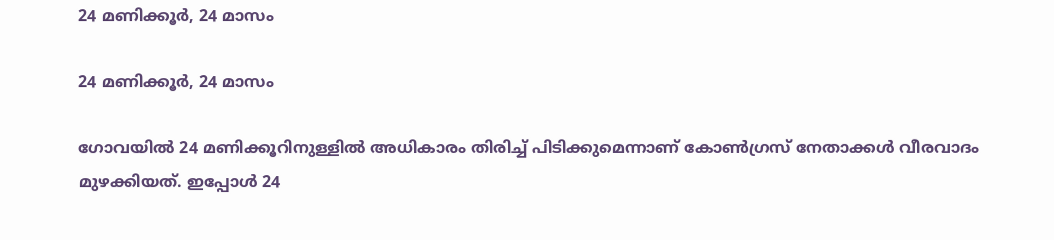24 മണിക്കൂർ, 24 മാസം

24 മണിക്കൂർ, 24 മാസം

ഗോവയിൽ 24 മണിക്കൂറിനുള്ളിൽ അധികാരം തിരിച്ച് പിടിക്കുമെന്നാണ് കോൺഗ്രസ് നേതാക്കൾ വീരവാദം മുഴക്കിയത്. ഇപ്പോൾ 24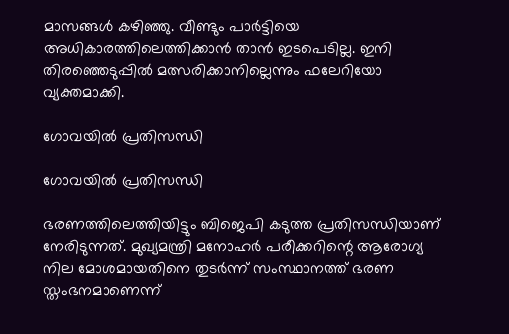മാസങ്ങൾ കഴിഞ്ഞു. വീണ്ടും പാർട്ടിയെ അധികാരത്തിലെത്തിക്കാൻ താൻ ഇടപെടില്ല. ഇനി തിരഞ്ഞെടുപ്പിൽ മത്സരിക്കാനില്ലെന്നും ഫലേറിയോ വ്യക്തമാക്കി.

ഗോവയിൽ പ്രതിസന്ധി

ഗോവയിൽ പ്രതിസന്ധി

ഭരണത്തിലെത്തിയിട്ടും ബിജെപി കടുത്ത പ്രതിസന്ധിയാണ് നേരിടുന്നത്. മുഖ്യമന്ത്രി മനോഹർ പരീക്കറിന്റെ ആരോഗ്യ നില മോശമായതിനെ തുടർന്ന് സംസ്ഥാനത്ത് ഭരണ സ്തംഭനമാണെന്ന്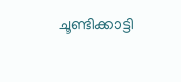ചൂണ്ടിക്കാട്ടി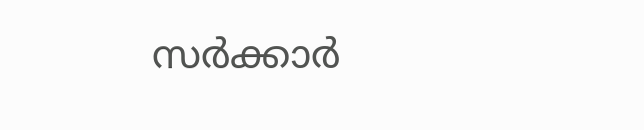സർക്കാർ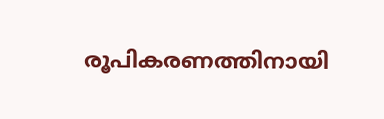രൂപികരണത്തിനായി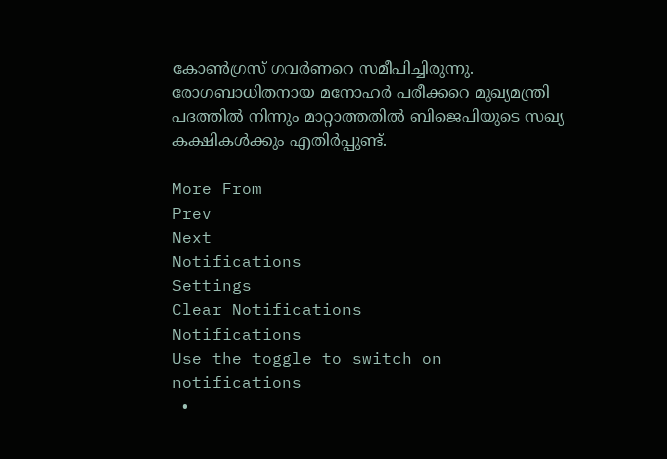കോൺഗ്രസ് ഗവർണറെ സമീപിച്ചിരുന്നു. രോഗബാധിതനായ മനോഹർ പരീക്കറെ മുഖ്യമന്ത്രി പദത്തിൽ നിന്നും മാറ്റാത്തതിൽ ബിജെപിയുടെ സഖ്യ കക്ഷികൾക്കും എതിർപ്പുണ്ട്.

More From
Prev
Next
Notifications
Settings
Clear Notifications
Notifications
Use the toggle to switch on notifications
  •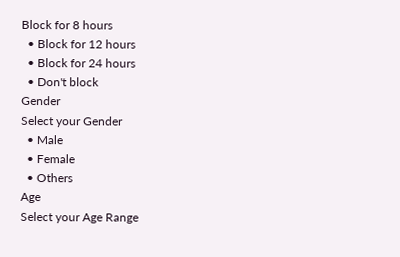Block for 8 hours
  • Block for 12 hours
  • Block for 24 hours
  • Don't block
Gender
Select your Gender
  • Male
  • Female
  • Others
Age
Select your Age Range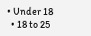• Under 18
  • 18 to 25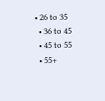• 26 to 35
  • 36 to 45
  • 45 to 55
  • 55+